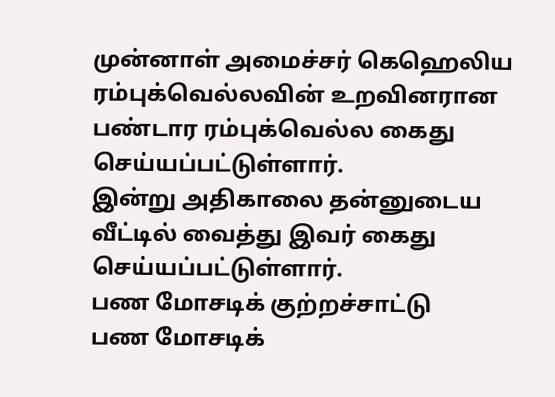முன்னாள் அமைச்சர் கெஹெலிய ரம்புக்வெல்லவின் உறவினரான பண்டார ரம்புக்வெல்ல கைது செய்யப்பட்டுள்ளார்.
இன்று அதிகாலை தன்னுடைய வீட்டில் வைத்து இவர் கைது செய்யப்பட்டுள்ளார்.
பண மோசடிக் குற்றச்சாட்டு
பண மோசடிக்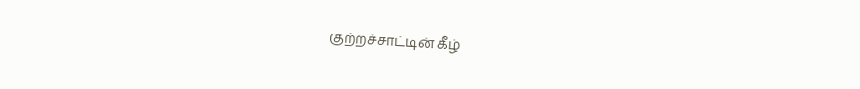குற்றச்சாட்டின் கீழ்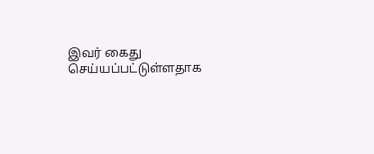இவர் கைது செய்யப்பட்டுள்ளதாக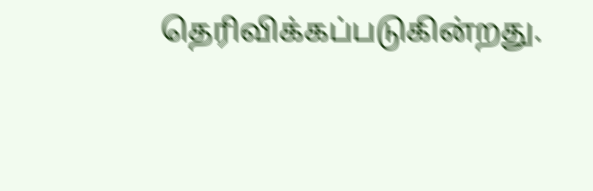தெரிவிக்கப்படுகின்றது.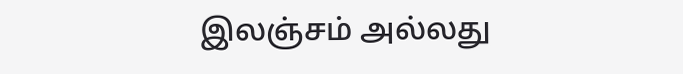இலஞ்சம் அல்லது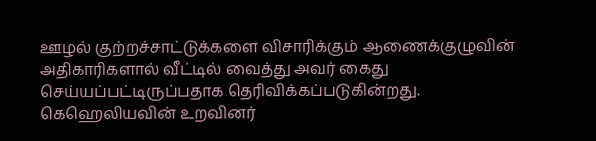ஊழல் குற்றச்சாட்டுக்களை விசாரிக்கும் ஆணைக்குழுவின் அதிகாரிகளால் வீட்டில் வைத்து அவர் கைது செய்யப்பட்டிருப்பதாக தெரிவிக்கப்படுகின்றது.
கெஹெலியவின் உறவினர்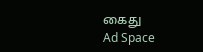கைது
Ad Space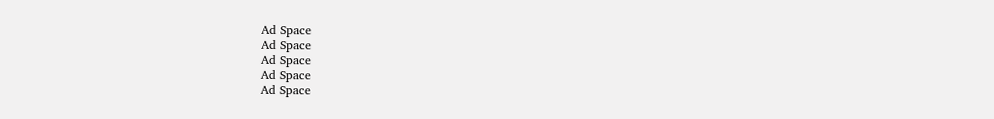Ad Space
Ad Space
Ad Space
Ad Space
Ad Space